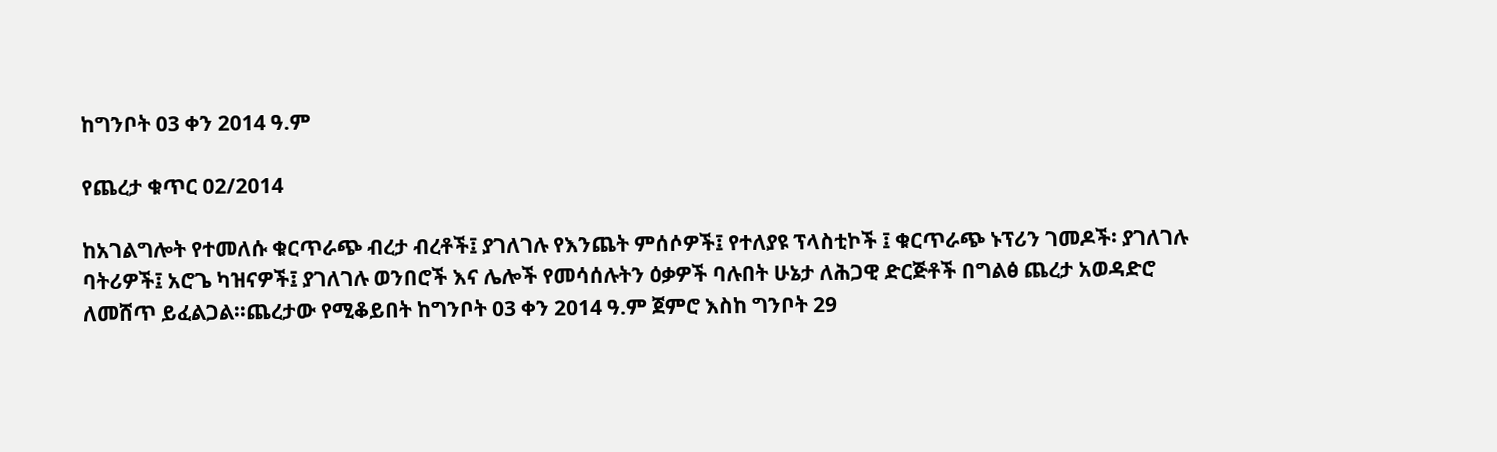ከግንቦት 03 ቀን 2014 ዓ.ም

የጨረታ ቁጥር 02/2014

ከአገልግሎት የተመለሱ ቁርጥራጭ ብረታ ብረቶች፤ ያገለገሉ የእንጨት ምሰሶዎች፤ የተለያዩ ፕላስቲኮች ፤ ቁርጥራጭ ኑፕሪን ገመዶች፡ ያገለገሉ ባትሪዎች፤ አሮጌ ካዝናዎች፤ ያገለገሉ ወንበሮች እና ሌሎች የመሳሰሉትን ዕቃዎች ባሉበት ሁኔታ ለሕጋዊ ድርጅቶች በግልፅ ጨረታ አወዳድሮ ለመሸጥ ይፈልጋል፡፡ጨረታው የሚቆይበት ከግንቦት 03 ቀን 2014 ዓ.ም ጀምሮ እስከ ግንቦት 29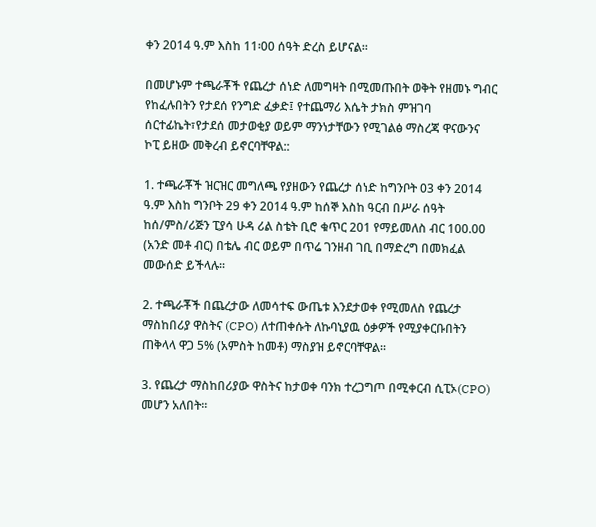ቀን 2014 ዓ.ም እስከ 11፡00 ሰዓት ድረስ ይሆናል፡፡

በመሆኑም ተጫራቾች የጨረታ ሰነድ ለመግዛት በሚመጡበት ወቅት የዘመኑ ግብር የከፈሉበትን የታደሰ የንግድ ፈቃድ፤ የተጨማሪ እሴት ታክስ ምዝገባ ሰርተፊኬት፣የታደሰ መታወቂያ ወይም ማንነታቸውን የሚገልፅ ማስረጃ ዋናውንና ኮፒ ይዘው መቅረብ ይኖርባቸዋል::

1. ተጫራቾች ዝርዝር መግለጫ የያዘውን የጨረታ ሰነድ ከግንቦት 03 ቀን 2014 ዓ.ም እስከ ግንቦት 29 ቀን 2014 ዓ.ም ከሰኞ እስከ ዓርብ በሥራ ሰዓት ከሰ/ምስ/ሪጅን ፒያሳ ሁዳ ሪል ስቴት ቢሮ ቁጥር 201 የማይመለስ ብር 100.00 (አንድ መቶ ብር) በቴሌ ብር ወይም በጥሬ ገንዘብ ገቢ በማድረግ በመክፈል መውሰድ ይችላሉ፡፡

2. ተጫራቾች በጨረታው ለመሳተፍ ውጤቱ እንደታወቀ የሚመለስ የጨረታ ማስከበሪያ ዋስትና (CPO) ለተጠቀሱት ለኩባኒያዉ ዕቃዎች የሚያቀርቡበትን ጠቅላላ ዋጋ 5% (አምስት ከመቶ) ማስያዝ ይኖርባቸዋል፡፡

3. የጨረታ ማስከበሪያው ዋስትና ከታወቀ ባንክ ተረጋግጦ በሚቀርብ ሲፒኦ(CPO) መሆን አለበት፡፡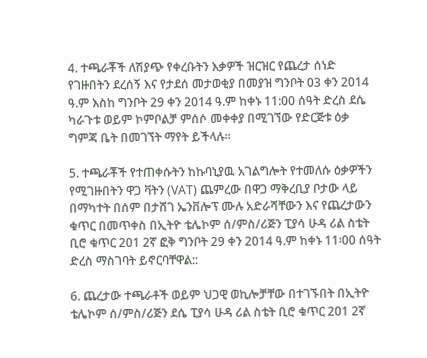4. ተጫራቾች ለሽያጭ የቀረቡትን እቃዎች ዝርዝር የጨረታ ሰነድ የገዙበትን ደረሰኝ እና የታደሰ መታወቂያ በመያዝ ግንቦት 03 ቀን 2014 ዓ.ም እስከ ግንቦት 29 ቀን 2014 ዓ.ም ከቀኑ 11:00 ሰዓት ድረስ ደሴ ካራጉቱ ወይም ኮምቦልቻ ምሰሶ መቀቀያ በሚገኘው የድርጅቱ ዕቃ ግምጃ ቤት በመገኘት ማየት ይችላሉ፡፡

5. ተጫራቾች የተጠቀሱትን ከኩባኒያዉ አገልግሎት የተመለሱ ዕቃዎችን የሚገዙበትን ዋጋ ቫትን (VAT) ጨምረው በዋጋ ማቅረቢያ ቦታው ላይ በማካተት በሰም በታሸገ ኤንቨሎፕ ሙሉ አድራሻቸውን እና የጨረታውን ቁጥር በመጥቀስ በኢትዮ ቴሌኮም ሰ/ምስ/ሪጅን ፒያሳ ሁዳ ሪል ስቴት ቢሮ ቁጥር 201 2ኛ ፎቅ ግንቦት 29 ቀን 2014 ዓ.ም ከቀኑ 11፡00 ሰዓት ድረስ ማስገባት ይኖርባቸዋል::

6. ጨረታው ተጫራቶች ወይም ህጋዊ ወኪሎቻቸው በተገኙበት በኢትዮ ቴሌኮም ሰ/ምስ/ሪጅን ደሴ ፒያሳ ሁዳ ሪል ስቴት ቢሮ ቁጥር 201 2ኛ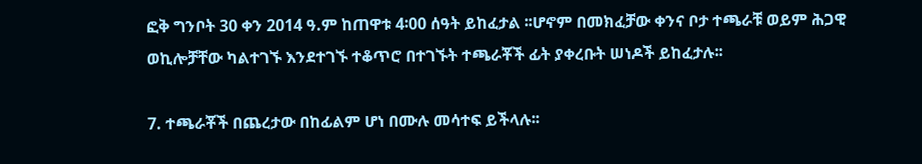ፎቅ ግንቦት 30 ቀን 2014 ዓ.ም ከጠዋቱ 4፡00 ሰዓት ይከፈታል ፡፡ሆኖም በመክፈቻው ቀንና ቦታ ተጫራቹ ወይም ሕጋዊ ወኪሎቻቸው ካልተገኙ እንደተገኙ ተቆጥሮ በተገኙት ተጫራቾች ፊት ያቀረቡት ሠነዶች ይከፈታሉ፡፡

7. ተጫራቾች በጨረታው በከፊልም ሆነ በሙሉ መሳተፍ ይችላሉ፡፡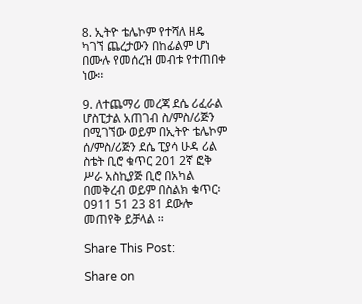8. ኢትዮ ቴሌኮም የተሻለ ዘዴ ካገኘ ጨረታውን በከፊልም ሆነ በሙሉ የመሰረዝ መብቱ የተጠበቀ ነው፡፡

9. ለተጨማሪ መረጃ ደሴ ሪፈራል ሆስፒታል አጠገብ ስ/ምስ/ሪጅን በሚገኘው ወይም በኢትዮ ቴሌኮም ሰ/ምስ/ሪጅን ደሴ ፒያሳ ሁዳ ሪል ስቴት ቢሮ ቁጥር 201 2ኛ ፎቅ ሥራ አስኪያጅ ቢሮ በአካል በመቅረብ ወይም በስልክ ቁጥር፡ 0911 51 23 81 ደውሎ መጠየቅ ይቻላል ፡፡

Share This Post:

Share on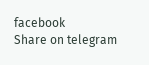facebook
Share on telegram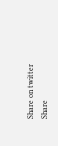Share on twitter
Share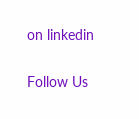on linkedin

Follow Us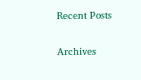Recent Posts

Archives